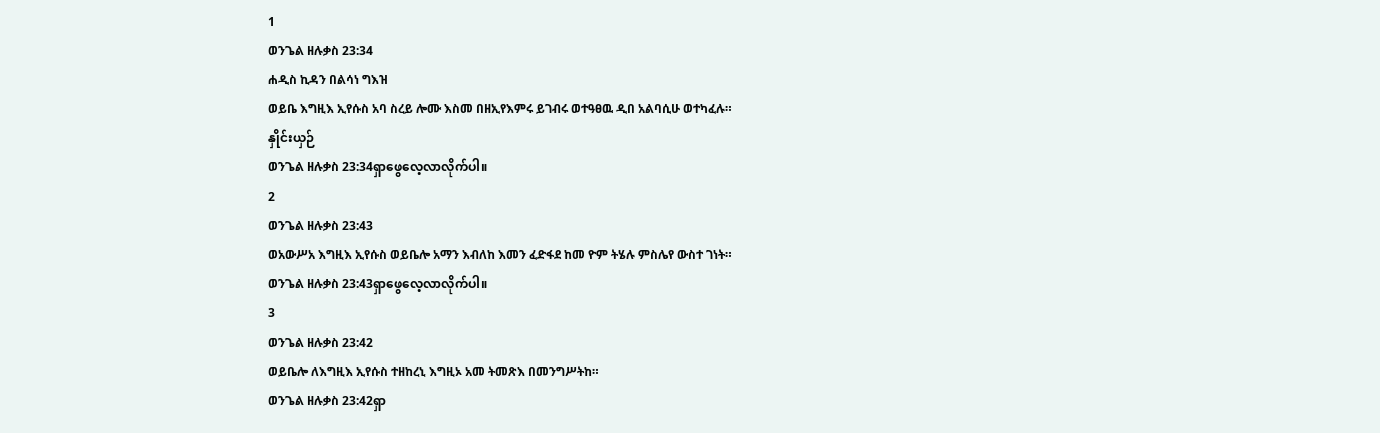1
ወንጌል ዘሉቃስ 23:34
ሐዲስ ኪዳን በልሳነ ግእዝ
ወይቤ እግዚእ ኢየሱስ አባ ስረይ ሎሙ እስመ በዘኢየእምሩ ይገብሩ ወተዓፀዉ ዲበ አልባሲሁ ወተካፈሉ።
နှိုင်းယှဉ်
ወንጌል ዘሉቃስ 23:34ရှာဖွေလေ့လာလိုက်ပါ။
2
ወንጌል ዘሉቃስ 23:43
ወአውሥአ እግዚእ ኢየሱስ ወይቤሎ አማን እብለከ እመን ፈድፋደ ከመ ዮም ትሄሉ ምስሌየ ውስተ ገነት።
ወንጌል ዘሉቃስ 23:43ရှာဖွေလေ့လာလိုက်ပါ။
3
ወንጌል ዘሉቃስ 23:42
ወይቤሎ ለእግዚእ ኢየሱስ ተዘከረኒ እግዚኦ አመ ትመጽእ በመንግሥትከ።
ወንጌል ዘሉቃስ 23:42ရှာ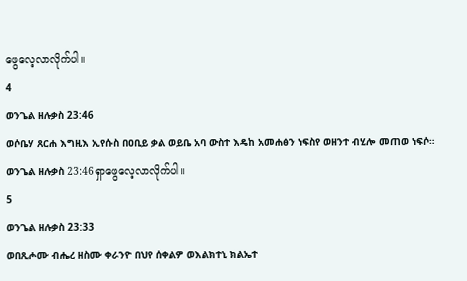ဖွေလေ့လာလိုက်ပါ။
4
ወንጌል ዘሉቃስ 23:46
ወሶቤሃ ጸርሐ እግዚእ ኢየሱስ በዐቢይ ቃል ወይቤ አባ ውስተ እዴከ አመሐፅን ነፍስየ ወዘንተ ብሂሎ መጠወ ነፍሶ።
ወንጌል ዘሉቃስ 23:46ရှာဖွေလေ့လာလိုက်ပါ။
5
ወንጌል ዘሉቃስ 23:33
ወበጺሖሙ ብሔረ ዘስሙ ቀራንዮ በህየ ሰቀልዎ ወእልክተኒ ክልኤተ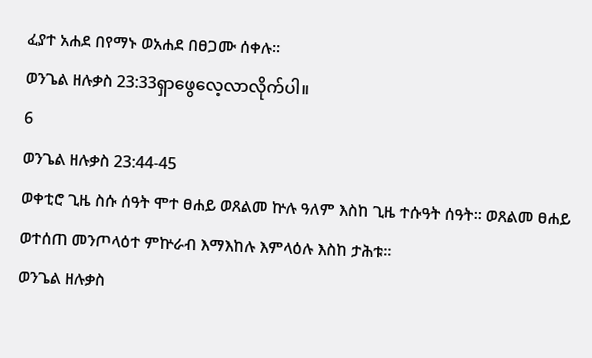ፈያተ አሐደ በየማኑ ወአሐደ በፀጋሙ ሰቀሉ።
ወንጌል ዘሉቃስ 23:33ရှာဖွေလေ့လာလိုက်ပါ။
6
ወንጌል ዘሉቃስ 23:44-45
ወቀቲሮ ጊዜ ስሱ ሰዓት ሞተ ፀሐይ ወጸልመ ኵሉ ዓለም እስከ ጊዜ ተሱዓት ሰዓት። ወጸልመ ፀሐይ ወተሰጠ መንጦላዕተ ምኵራብ እማእከሉ እምላዕሉ እስከ ታሕቱ።
ወንጌል ዘሉቃስ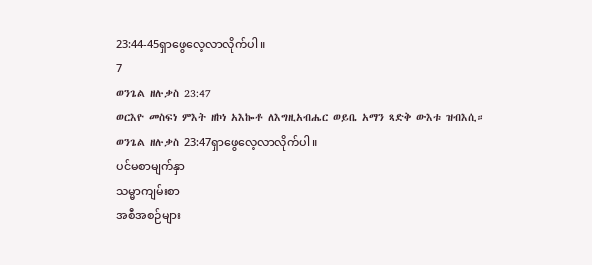23:44-45ရှာဖွေလေ့လာလိုက်ပါ။
7
ወንጌል ዘሉቃስ 23:47
ወርእዮ መስፍነ ምእት ዘኮነ አእኰቶ ለእግዚአብሔር ወይቤ አማን ጻድቅ ውእቱ ዝብእሲ።
ወንጌል ዘሉቃስ 23:47ရှာဖွေလေ့လာလိုက်ပါ။
ပင်မစာမျက်နှာ
သမ္မာကျမ်းစာ
အစီအစဉ်များ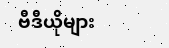ဗီဒီယိုများ